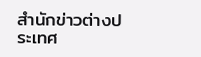สำนักข่าวต่างประเทศ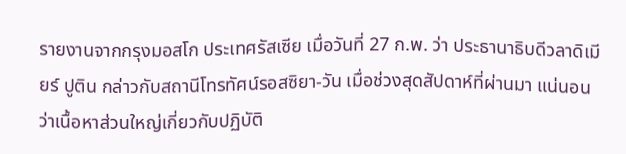รายงานจากกรุงมอสโก ประเทศรัสเซีย เมื่อวันที่ 27 ก.พ. ว่า ประธานาธิบดีวลาดิเมียร์ ปูติน กล่าวกับสถานีโทรทัศน์รอสซิยา-วัน เมื่อช่วงสุดสัปดาห์ที่ผ่านมา แน่นอนว่าเนื้อหาส่วนใหญ่เกี่ยวกับปฏิบัติ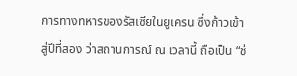การทางทหารของรัสเซียในยูเครน ซึ่งก้าวเข้าสู่ปีที่สอง ว่าสถานการณ์ ณ เวลานี้ ถือเป็น “ช่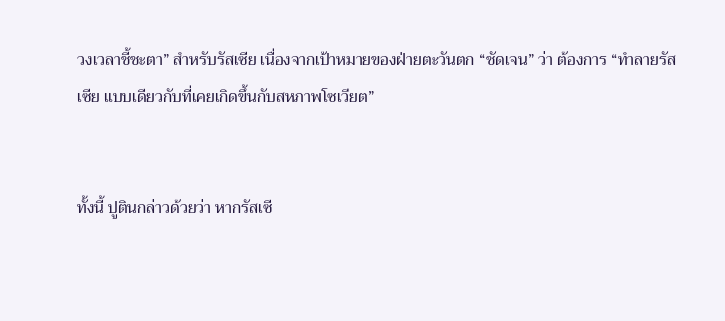วงเวลาชี้ชะตา” สำหรับรัสเซีย เนื่องจากเป้าหมายของฝ่ายตะวันตก “ชัดเจน” ว่า ต้องการ “ทำลายรัสเซีย แบบเดียวกับที่เคยเกิดขึ้นกับสหภาพโซเวียต”


ทั้งนี้ ปูตินกล่าวด้วยว่า หากรัสเซี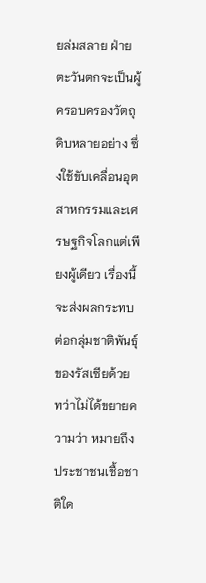ยล่มสลาย ฝ่ายตะวันตกจะเป็นผู้ครอบครองวัตถุดิบหลายอย่าง ซึ่งใช้ขับเคลื่อนอุตสาหกรรมและเศรษฐกิจโลกแต่เพียงผู้เดียว เรื่องนี้จะส่งผลกระทบต่อกลุ่มชาติพันธุ์ของรัสเซียด้วย ทว่าไม่ได้ขยายความว่า หมายถึงประชาชนเชื้อชาติใด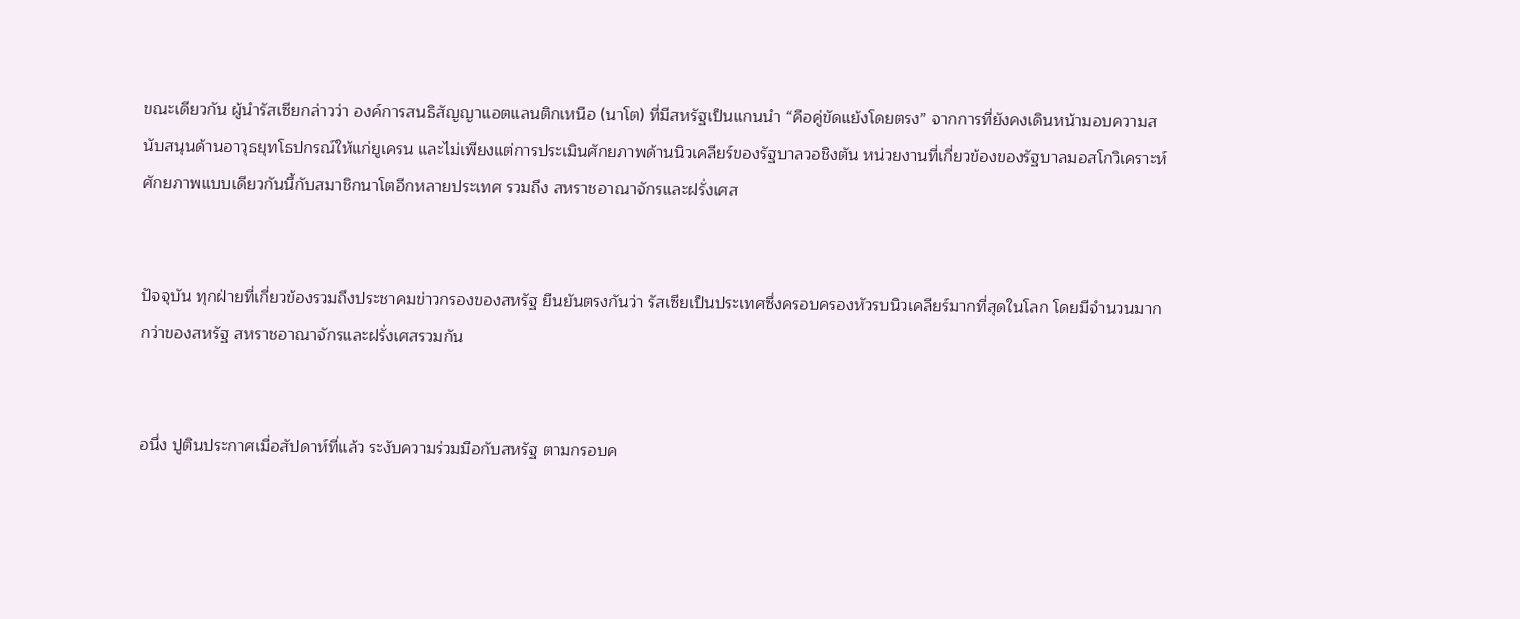ขณะเดียวกัน ผู้นำรัสเซียกล่าวว่า องค์การสนธิสัญญาแอตแลนติกเหนือ (นาโต) ที่มีสหรัฐเป็นแกนนำ “คือคู่ขัดแย้งโดยตรง” จากการที่ยังคงเดินหน้ามอบความสนับสนุนด้านอาวุธยุทโธปกรณ์ให้แก่ยูเครน และไม่เพียงแต่การประเมินศักยภาพด้านนิวเคลียร์ของรัฐบาลวอชิงตัน หน่วยงานที่เกี่ยวข้องของรัฐบาลมอสโกวิเคราะห์ศักยภาพแบบเดียวกันนี้กับสมาชิกนาโตอีกหลายประเทศ รวมถึง สหราชอาณาจักรและฝรั่งเศส


ปัจจุบัน ทุกฝ่ายที่เกี่ยวข้องรวมถึงประชาคมข่าวกรองของสหรัฐ ยืนยันตรงกันว่า รัสเซียเป็นประเทศซึ่งครอบครองหัวรบนิวเคลียร์มากที่สุดในโลก โดยมีจำนวนมากกว่าของสหรัฐ สหราชอาณาจักรและฝรั่งเศสรวมกัน


อนึ่ง ปูตินประกาศเมื่อสัปดาห์ที่แล้ว ระงับความร่วมมือกับสหรัฐ ตามกรอบค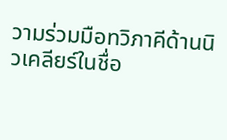วามร่วมมือทวิภาคีด้านนิวเคลียร์ในชื่อ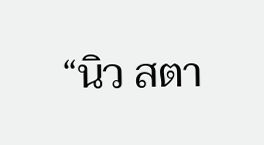“นิว สตา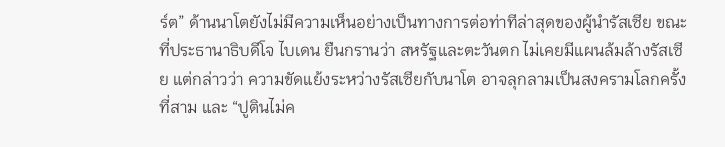ร์ต” ด้านนาโตยังไม่มีความเห็นอย่างเป็นทางการต่อท่าทีล่าสุดของผู้นำรัสเซีย ขณะที่ประธานาธิบดีโจ ไบเดน ยืนกรานว่า สหรัฐและตะวันตก ไม่เคยมีแผนล้มล้างรัสเซีย แต่กล่าวว่า ความขัดแย้งระหว่างรัสเซียกับนาโต อาจลุกลามเป็นสงครามโลกครั้งที่สาม และ “ปูตินไม่ค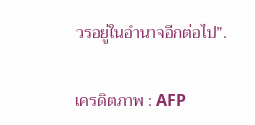วรอยู่ในอำนาจอีกต่อไป”.

เครดิตภาพ : AFP